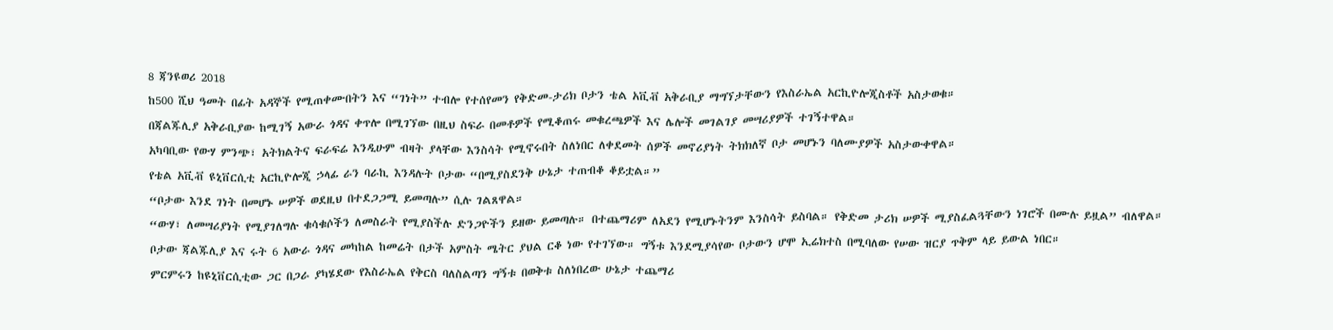8 ጃንዩወሪ 2018
ከ500 ሺህ ዓመት በፊት አዳኞች የሚጠቀሙበትን እና “ገነት” ተብሎ የተሰየመን የቅድመ-ታሪክ ቦታን ቴል አቪቭ አቅራቢያ ማግኘታቸውን የእስራኤል አርኪዮሎጂስቶች አስታወቁ።
በጃልጁሊያ አቅራቢያው ከሚገኝ አውራ ጎዳና ቀጥሎ በሚገኘው በዚህ ስፍራ በመቶዎች የሚቆጠሩ መቁረጫዎች እና ሌሎች መገልገያ መሣሪያዎች ተገኝተዋል።
አካባቢው የውሃ ምንጭ፣ አትክልትና ፍራፍሬ እንዲሁም ብዛት ያላቸው እንስሳት የሚኖሩበት ስለነበር ለቀደመት ሰዎች መኖሪያነት ትክክለኛ ቦታ መሆኑን ባለሙያዎች አስታውቀዋል።
የቴል አቪቭ ዩኒቨርሲቲ አርኪዮሎጂ ኃላፊ ራን ባራኪ እንዳሉት ቦታው “በሚያስደንቅ ሁኔታ ተጠብቆ ቆይቷል።”
“ቦታው እንደ ገነት በመሆኑ ሠዎች ወደዚህ በተደጋጋሚ ይመጣሉ” ሲሉ ገልጸዋል።
“ውሃ፣ ለመሣሪያነት የሚያገለግሉ ቁሳቁሶችን ለመስራት የሚያስችሉ ድንጋዮችን ይዘው ይመጣሉ። በተጨማሪም ለአደን የሚሆኑትንም እንስሳት ይስባል። የቅድመ ታሪክ ሠዎች ሚያስፈልጓቸውን ነገሮች በሙሉ ይዟል” ብለዋል።
ቦታው ጃልጁሊያ እና ሩት 6 አውራ ጎዳና መካከል ከመሬት በታች አምስት ሜትር ያህል ርቆ ነው የተገኘው። ግኝቱ እንደሚያሳየው ቦታውን ሆሞ ኢሬክተስ በሚባለው የሠው ዝርያ ጥቅም ላይ ይውል ነበር።
ምርምሩን ከዩኒቨርሲቲው ጋር በጋራ ያካሄደው የእስራኤል የቅርስ ባለስልጣን ግኝቱ በወቅቱ ስለነበረው ሁኔታ ተጨማሪ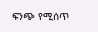ፍንጭ የሚሰጥ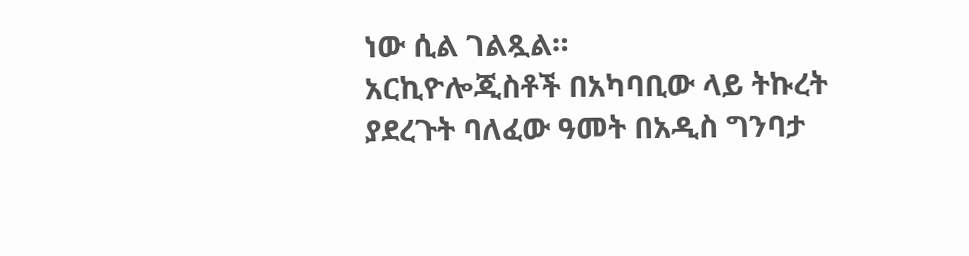ነው ሲል ገልጿል።
አርኪዮሎጂስቶች በአካባቢው ላይ ትኩረት ያደረጉት ባለፈው ዓመት በአዲስ ግንባታ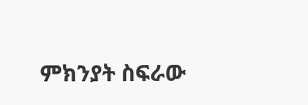ምክንያት ስፍራው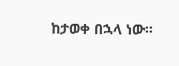ከታወቀ በኋላ ነው።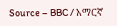Source – BBC / አማርኛ